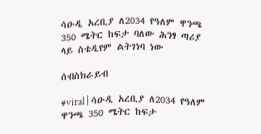ሳዑዲ አረቢያ ለ2034 የዓለም ዋንጫ 350 ሜትር ከፍታ ባለው ሕንፃ ጣሪያ ላይ ስቴዲየም ልትገነባ ነው

ሰብስክራይብ

#viral | ሳዑዲ አረቢያ ለ2034 የዓለም ዋንጫ 350 ሜትር ከፍታ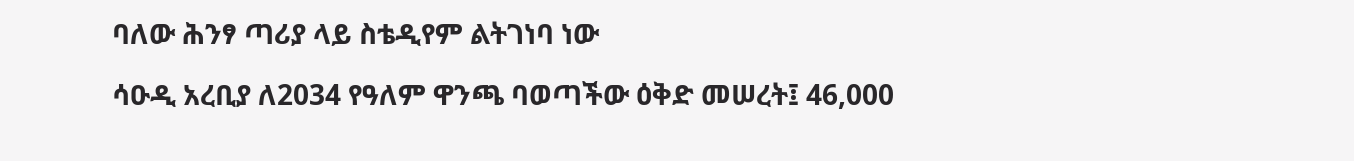ባለው ሕንፃ ጣሪያ ላይ ስቴዲየም ልትገነባ ነው

ሳዑዲ አረቢያ ለ2034 የዓለም ዋንጫ ባወጣችው ዕቅድ መሠረት፤ 46,000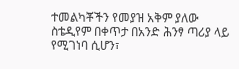ተመልካቾችን የመያዝ አቅም ያለው ስቴዲየም በቀጥታ በአንድ ሕንፃ ጣሪያ ላይ የሚገነባ ሲሆን፣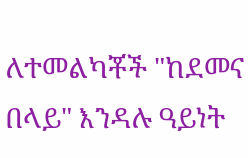ለተመልካቾች "ከደመና በላይ" እንዳሉ ዓይነት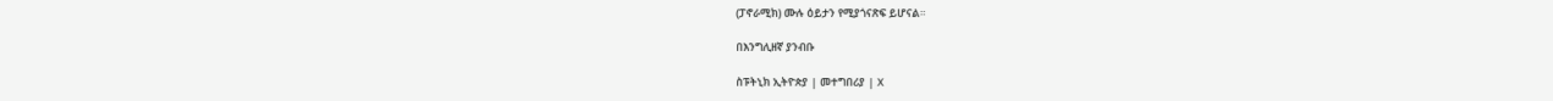(ፓኖራሚክ) ሙሉ ዕይታን የሚያጎናጽፍ ይሆናል።

በእንግሊዘኛ ያንብቡ

ስፑትኒክ ኢትዮጵያ | መተግበሪያ | X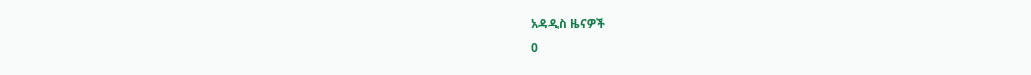አዳዲስ ዜናዎች
0